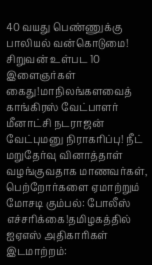40 வயது பெண்ணுக்கு பாலியல் வன்கொடுமை! சிறுவன் உள்பட 10 இளைஞர்கள் கைது!மாநிலங்களவைத் காங்கிரஸ் வேட்பாளர் மீனாட்சி நடராஜன் வேட்புமனு நிராகரிப்பு! நீட் மறுதேர்வு வினாத்தாள் வழங்குவதாக மாணவர்கள், பெற்றோர்களை ஏமாற்றும் மோசடி கும்பல்: போலீஸ் எச்சரிக்கை!தமிழகத்தில் ஐஏஎஸ் அதிகாரிகள் இடமாற்றம்: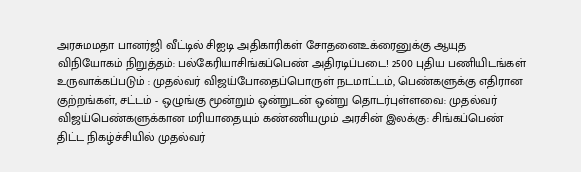அரசுமமதா பானர்ஜி வீட்டில் சிஐடி அதிகாரிகள் சோதனைஉக்ரைனுக்கு ஆயுத விநியோகம் நிறுத்தம்: பல்கேரியாசிங்கப்பெண் அதிரடிப்படை! 2500 புதிய பணியிடங்கள் உருவாக்கப்படும் : முதல்வர் விஜய்போதைப்பொருள் நடமாட்டம், பெண்களுக்கு எதிரான குற்றங்கள், சட்டம் - ஒழுங்கு மூன்றும் ஒன்றுடன் ஒன்று தொடர்புள்ளவை: முதல்வர் விஜய்பெண்களுக்கான மரியாதையும் கண்ணியமும் அரசின் இலக்கு: சிங்கப்பெண் திட்ட நிகழ்ச்சியில் முதல்வர்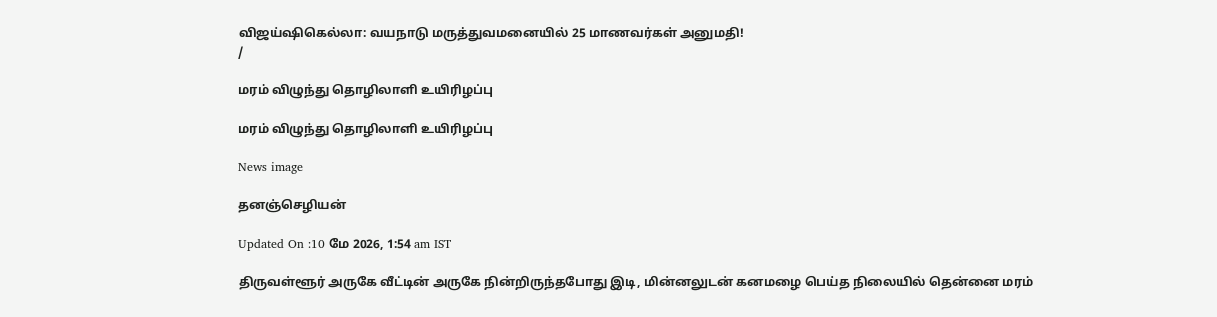விஜய்ஷிகெல்லா: வயநாடு மருத்துவமனையில் 25 மாணவர்கள் அனுமதி!
/

மரம் விழுந்து தொழிலாளி உயிரிழப்பு

மரம் விழுந்து தொழிலாளி உயிரிழப்பு

News image

தனஞ்செழியன்

Updated On :10 மே 2026, 1:54 am IST

திருவள்ளூர் அருகே வீட்டின் அருகே நின்றிருந்தபோது இடி, மின்னலுடன் கனமழை பெய்த நிலையில் தென்னை மரம்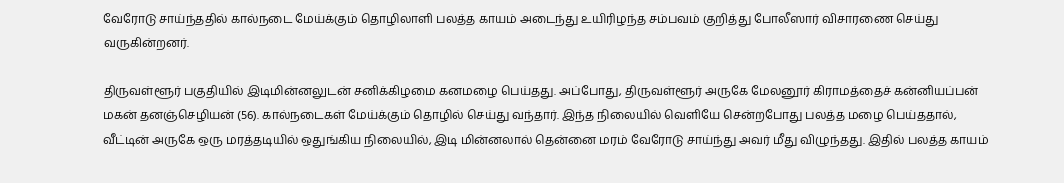வேரோடு சாய்ந்ததில் கால்நடை மேய்க்கும் தொழிலாளி பலத்த காயம் அடைந்து உயிரிழந்த சம்பவம் குறித்து போலீஸார் விசாரணை செய்து வருகின்றனர்.

திருவள்ளூர் பகுதியில் இடிமின்னலுடன் சனிக்கிழமை கனமழை பெய்தது. அப்போது, திருவள்ளூர் அருகே மேலனூர் கிராமத்தைச் கன்னியப்பன் மகன் தனஞ்செழியன் (56). கால்நடைகள் மேய்க்கும் தொழில் செய்து வந்தார். இந்த நிலையில் வெளியே சென்றபோது பலத்த மழை பெய்ததால், வீட்டின் அருகே ஒரு மரத்தடியில் ஒதுங்கிய நிலையில், இடி மின்னலால் தென்னை மரம் வேரோடு சாய்ந்து அவர் மீது விழுந்தது. இதில் பலத்த காயம்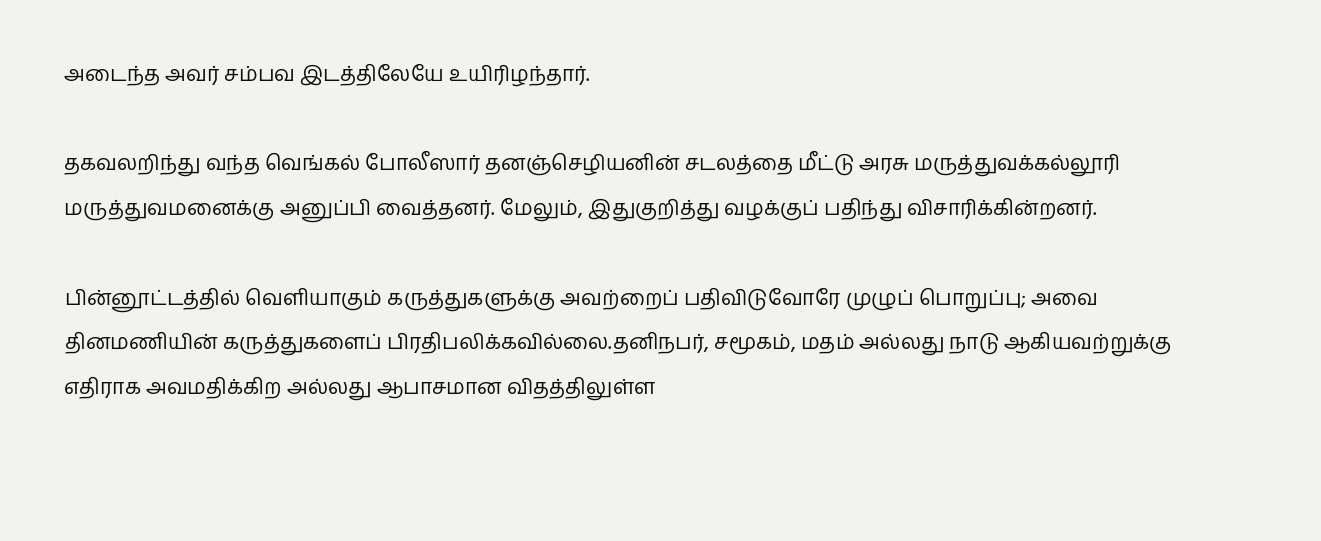அடைந்த அவர் சம்பவ இடத்திலேயே உயிரிழந்தார்.

தகவலறிந்து வந்த வெங்கல் போலீஸார் தனஞ்செழியனின் சடலத்தை மீட்டு அரசு மருத்துவக்கல்லூரி மருத்துவமனைக்கு அனுப்பி வைத்தனர். மேலும், இதுகுறித்து வழக்குப் பதிந்து விசாரிக்கின்றனர்.

பின்னூட்டத்தில் வெளியாகும் கருத்துகளுக்கு அவற்றைப் பதிவிடுவோரே முழுப் பொறுப்பு; அவை தினமணியின் கருத்துகளைப் பிரதிபலிக்கவில்லை.தனிநபர், சமூகம், மதம் அல்லது நாடு ஆகியவற்றுக்கு எதிராக அவமதிக்கிற அல்லது ஆபாசமான விதத்திலுள்ள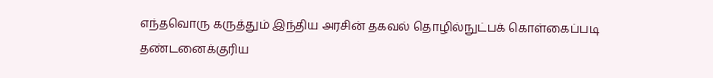எந்தவொரு கருத்தும் இந்திய அரசின் தகவல் தொழில்நுட்பக் கொள்கைப்படி தண்டனைக்குரிய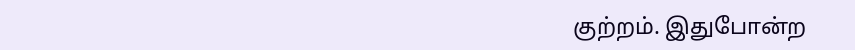குற்றம். இதுபோன்ற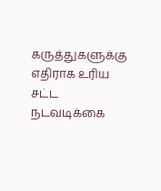கருத்துகளுக்கு எதிராக உரிய சட்ட நடவடிக்கை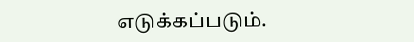எடுக்கப்படும்.